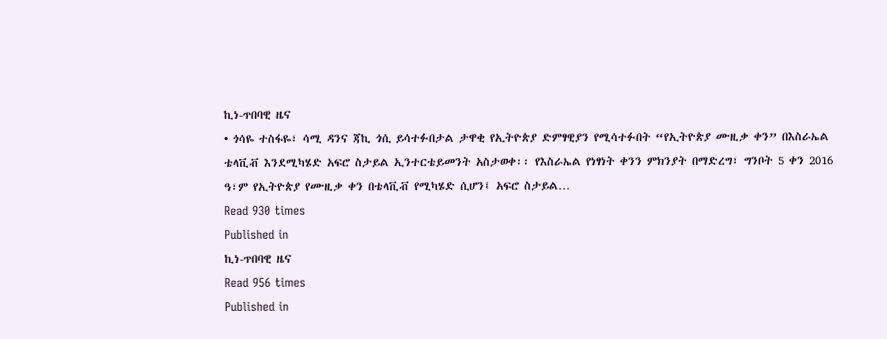ኪነ-ጥበባዊ ዜና
• ጎሳዬ ተስፋዬ፣ ሳሚ ዳንና ጃኪ ጎሲ ይሳተፉበታል ታዋቂ የኢትዮጵያ ድምፃዊያን የሚሳተፉበት “የኢትዮጵያ ሙዚቃ ቀን” በእስራኤል ቴላቪቭ እንደሚካሄድ አፍሮ ስታይል ኢንተርቴይመንት አስታወቀ፡፡ የእስራኤል የነፃነት ቀንን ምክንያት በማድረግ፣ ግንቦት 5 ቀን 2016 ዓ፣ም የኢትዮጵያ የሙዚቃ ቀን በቴላቪቭ የሚካሄድ ሲሆን፤ አፍሮ ስታይል…
Read 930 times
Published in
ኪነ-ጥበባዊ ዜና
Read 956 times
Published in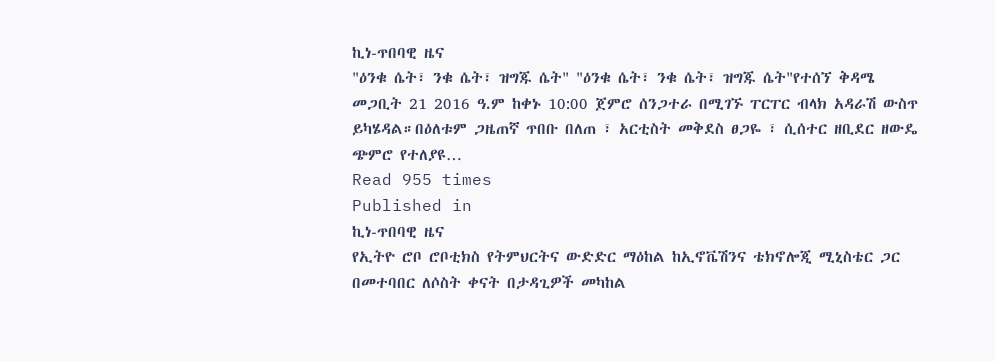ኪነ-ጥበባዊ ዜና
"ዕንቁ ሴት፣ ንቁ ሴት፣ ዝግጁ ሴት" "ዕንቁ ሴት፣ ንቁ ሴት፣ ዝግጁ ሴት"የተሰኘ ቅዳሜ መጋቢት 21 2016 ዓ.ም ከቀኑ 10:00 ጀምሮ ሰንጋተራ በሚገኙ ፐርፐር ብላክ አዳራሽ ውስጥ ይካሄዳል።በዕለቱም ጋዜጠኛ ጥበቡ በለጠ ፣ አርቲስት መቅደስ ፀጋዬ ፣ ሲሰተር ዘቢደር ዘውዴ ጭምሮ የተለያዩ…
Read 955 times
Published in
ኪነ-ጥበባዊ ዜና
የኢትዮ ሮቦ ሮቦቲክስ የትምህርትና ውድድር ማዕከል ከኢኖቬሽንና ቴክኖሎጂ ሚኒስቴር ጋር በመተባበር ለሶስት ቀናት በታዳጊዎች መካከል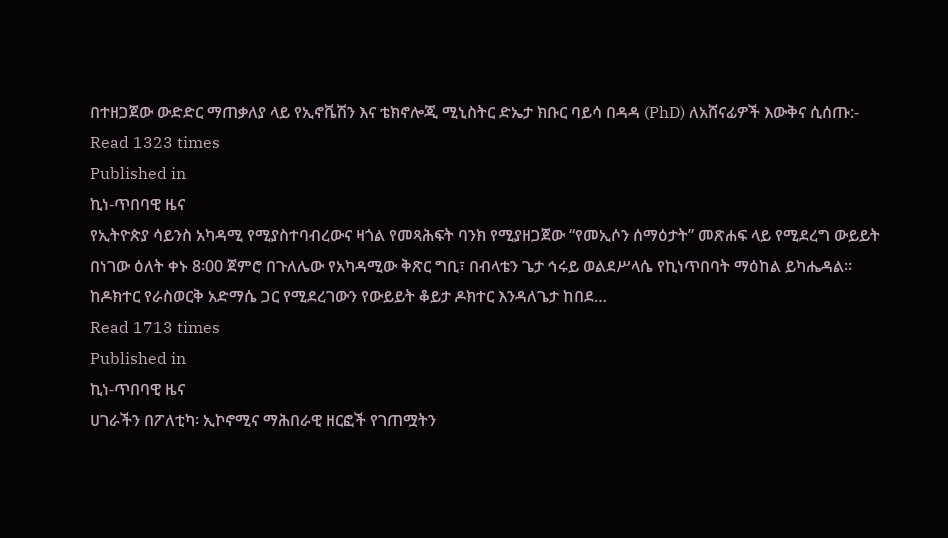በተዘጋጀው ውድድር ማጠቃለያ ላይ የኢኖቬሽን እና ቴክኖሎጂ ሚኒስትር ድኤታ ክቡር ባይሳ በዳዳ (PhD) ለአሸናፊዎች እውቅና ሲሰጡ:-
Read 1323 times
Published in
ኪነ-ጥበባዊ ዜና
የኢትዮጵያ ሳይንስ አካዳሚ የሚያስተባብረውና ዛጎል የመጻሕፍት ባንክ የሚያዘጋጀው “የመኢሶን ሰማዕታት” መጽሐፍ ላይ የሚደረግ ውይይት በነገው ዕለት ቀኑ 8፡00 ጀምሮ በጉለሌው የአካዳሚው ቅጽር ግቢ፣ በብላቴን ጌታ ኅሩይ ወልደሥላሴ የኪነጥበባት ማዕከል ይካሔዳል፡፡ ከዶክተር የራስወርቅ አድማሴ ጋር የሚደረገውን የውይይት ቆይታ ዶክተር እንዳለጌታ ከበደ…
Read 1713 times
Published in
ኪነ-ጥበባዊ ዜና
ሀገራችን በፖለቲካ፡ ኢኮኖሚና ማሕበራዊ ዘርፎች የገጠሟትን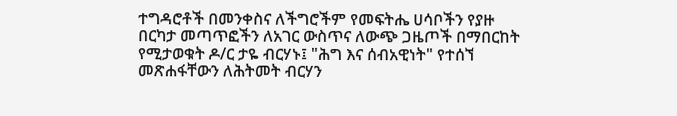ተግዳሮቶች በመንቀስና ለችግሮችም የመፍትሔ ሀሳቦችን የያዙ በርካታ መጣጥፎችን ለአገር ውስጥና ለውጭ ጋዜጦች በማበርከት የሚታወቁት ዶ/ር ታዬ ብርሃኑ፤ "ሕግ እና ሰብአዊነት" የተሰኘ መጽሐፋቸውን ለሕትመት ብርሃን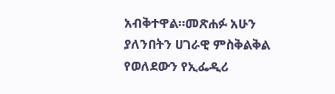አብቅተዋል።መጽሐፉ አሁን ያለንበትን ሀገራዊ ምስቅልቅል የወለደውን የኢፌዲሪ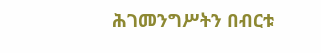ሕገመንግሥትን በብርቱ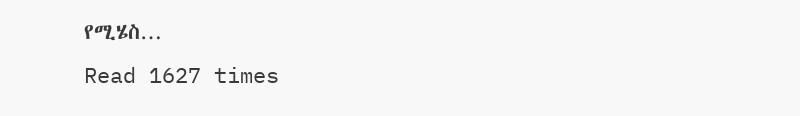የሚሄስ…
Read 1627 times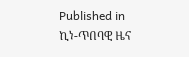Published in
ኪነ-ጥበባዊ ዜና